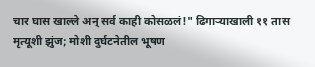चार घास खाल्ले अन् सर्व काही कोसळलं!" ढिगाऱ्याखाली ११ तास मृत्यूशी झुंज; मोशी दुर्घटनेतील भूषण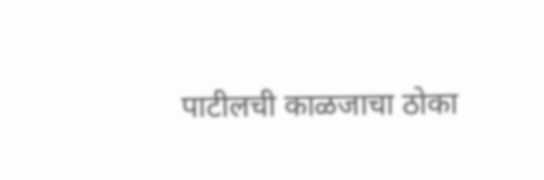पाटीलची काळजाचा ठोका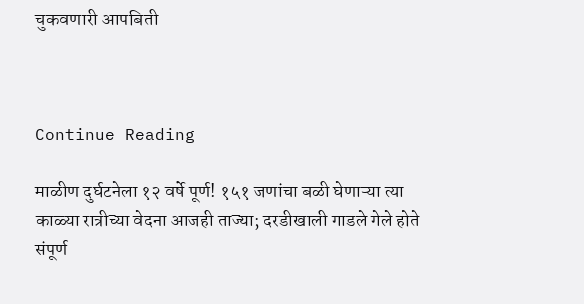चुकवणारी आपबिती



Continue Reading

माळीण दुर्घटनेला १२ वर्षे पूर्ण! १५१ जणांचा बळी घेणाऱ्या त्या काळ्या रात्रीच्या वेदना आजही ताज्या; दरडीखाली गाडले गेले होते संपूर्ण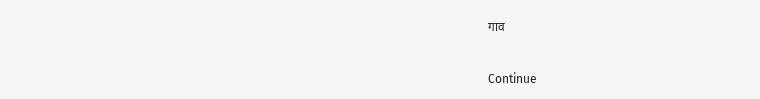गाव



Continue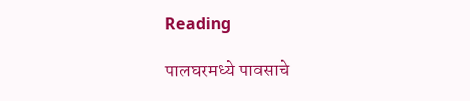Reading

पालघरमध्ये पावसाचे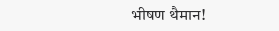भीषण थैमान!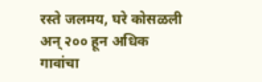रस्ते जलमय, घरे कोसळली अन् २०० हून अधिक गावांचा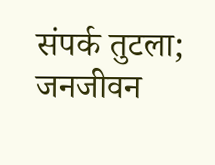संपर्क तुटला; जनजीवन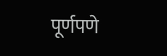पूर्णपणे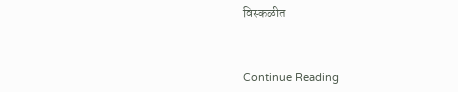विस्कळीत



Continue Reading